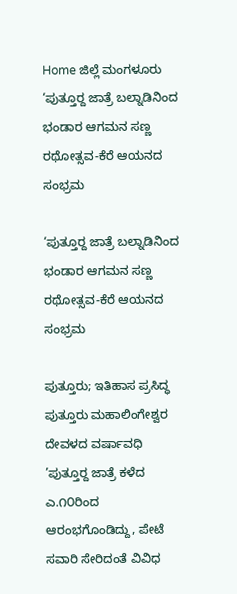Home ಜಿಲ್ಲೆ ಮಂಗಳೂರು ‘ಪುತ್ತೂರ್‍ದ ಜಾತ್ರೆ ಬಲ್ನಾಡಿನಿಂದ ಭಂಡಾರ ಆಗಮನ ಸಣ್ಣ ರಥೋತ್ಸವ-ಕೆರೆ ಆಯನದ ಸಂಭ್ರಮ

‘ಪುತ್ತೂರ್‍ದ ಜಾತ್ರೆ ಬಲ್ನಾಡಿನಿಂದ ಭಂಡಾರ ಆಗಮನ ಸಣ್ಣ ರಥೋತ್ಸವ-ಕೆರೆ ಆಯನದ ಸಂಭ್ರಮ

ಪುತ್ತೂರು; ಇತಿಹಾಸ ಪ್ರಸಿದ್ಧ ಪುತ್ತೂರು ಮಹಾಲಿಂಗೇಶ್ವರ ದೇವಳದ ವರ್ಷಾವಧಿ ’ಪುತ್ತೂರ್‍ದ ಜಾತ್ರೆ ಕಳೆದ ಎ.೧೦ರಿಂದ ಆರಂಭಗೊಂಡಿದ್ದು, ಪೇಟೆ ಸವಾರಿ ಸೇರಿದಂತೆ ವಿವಿಧ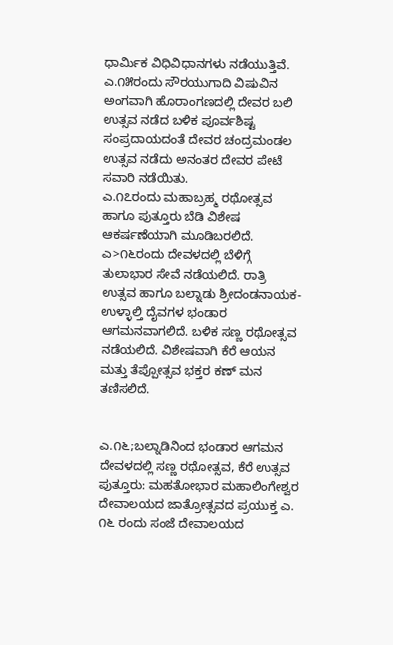ಧಾರ್ಮಿಕ ವಿಧಿವಿಧಾನಗಳು ನಡೆಯುತ್ತಿವೆ. ಎ.೧೫ರಂದು ಸೌರಯುಗಾದಿ ವಿಷುವಿನ ಅಂಗವಾಗಿ ಹೊರಾಂಗಣದಲ್ಲಿ ದೇವರ ಬಲಿ ಉತ್ಸವ ನಡೆದ ಬಳಿಕ ಪೂರ್ವಶಿಷ್ಟ ಸಂಪ್ರದಾಯದಂತೆ ದೇವರ ಚಂದ್ರಮಂಡಲ ಉತ್ಸವ ನಡೆದು ಅನಂತರ ದೇವರ ಪೇಟೆ ಸವಾರಿ ನಡೆಯಿತು.
ಎ.೧೭ರಂದು ಮಹಾಬ್ರಹ್ಮ ರಥೋತ್ಸವ ಹಾಗೂ ಪುತ್ತೂರು ಬೆಡಿ ವಿಶೇಷ ಆಕರ್ಷಣೆಯಾಗಿ ಮೂಡಿಬರಲಿದೆ.
ಎ>೧೬ರಂದು ದೇವಳದಲ್ಲಿ ಬೆಳಿಗ್ಗೆ ತುಲಾಭಾರ ಸೇವೆ ನಡೆಯಲಿದೆ. ರಾತ್ರಿ ಉತ್ಸವ ಹಾಗೂ ಬಲ್ನಾಡು ಶ್ರೀದಂಡನಾಯಕ-ಉಳ್ಳಾಲ್ತಿ ದೈವಗಳ ಭಂಡಾರ ಆಗಮನವಾಗಲಿದೆ. ಬಳಿಕ ಸಣ್ಣ ರಥೋತ್ಸವ ನಡೆಯಲಿದೆ. ವಿಶೇಷವಾಗಿ ಕೆರೆ ಆಯನ ಮತ್ತು ತೆಪ್ಪೋತ್ಸವ ಭಕ್ತರ ಕಣ್ ಮನ ತಣಿಸಲಿದೆ.


ಎ.೧೬;ಬಲ್ನಾಡಿನಿಂದ ಭಂಡಾರ ಆಗಮನ
ದೇವಳದಲ್ಲಿ ಸಣ್ಣ ರಥೋತ್ಸವ, ಕೆರೆ ಉತ್ಸವ
ಪುತ್ತೂರು: ಮಹತೋಭಾರ ಮಹಾಲಿಂಗೇಶ್ವರ ದೇವಾಲಯದ ಜಾತ್ರೋತ್ಸವದ ಪ್ರಯುಕ್ತ ಎ. ೧೬ ರಂದು ಸಂಜೆ ದೇವಾಲಯದ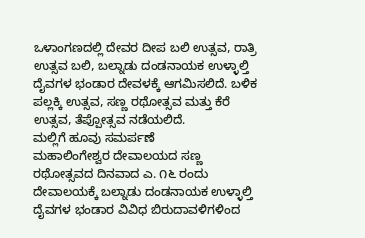ಒಳಾಂಗಣದಲ್ಲಿ ದೇವರ ದೀಪ ಬಲಿ ಉತ್ಸವ, ರಾತ್ರಿ ಉತ್ಸವ ಬಲಿ, ಬಲ್ನಾಡು ದಂಡನಾಯಕ ಉಳ್ಳಾಲ್ತಿ ದೈವಗಳ ಭಂಡಾರ ದೇವಳಕ್ಕೆ ಆಗಮಿಸಲಿದೆ. ಬಳಿಕ ಪಲ್ಲಕ್ಕಿ ಉತ್ಸವ, ಸಣ್ಣ ರಥೋತ್ಸವ ಮತ್ತು ಕೆರೆ ಉತ್ಸವ, ತೆಪ್ಪೋತ್ಸವ ನಡೆಯಲಿದೆ.
ಮಲ್ಲಿಗೆ ಹೂವು ಸಮರ್ಪಣೆ
ಮಹಾಲಿಂಗೇಶ್ವರ ದೇವಾಲಯದ ಸಣ್ಣ ರಥೋತ್ಸವದ ದಿನವಾದ ಎ. ೧೬ ರಂದು ದೇವಾಲಯಕ್ಕೆ ಬಲ್ನಾಡು ದಂಡನಾಯಕ ಉಳ್ಳಾಲ್ತಿ ದೈವಗಳ ಭಂಡಾರ ವಿವಿಧ ಬಿರುದಾವಳಿಗಳಿಂದ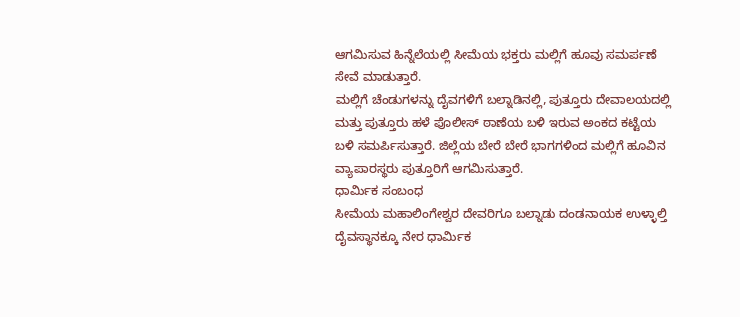ಆಗಮಿಸುವ ಹಿನ್ನೆಲೆಯಲ್ಲಿ ಸೀಮೆಯ ಭಕ್ತರು ಮಲ್ಲಿಗೆ ಹೂವು ಸಮರ್ಪಣೆ ಸೇವೆ ಮಾಡುತ್ತಾರೆ.
ಮಲ್ಲಿಗೆ ಚೆಂಡುಗಳನ್ನು ದೈವಗಳಿಗೆ ಬಲ್ನಾಡಿನಲ್ಲಿ, ಪುತ್ತೂರು ದೇವಾಲಯದಲ್ಲಿ ಮತ್ತು ಪುತ್ತೂರು ಹಳೆ ಪೊಲೀಸ್ ಠಾಣೆಯ ಬಳಿ ಇರುವ ಅಂಕದ ಕಟ್ಟೆಯ ಬಳಿ ಸಮರ್ಪಿಸುತ್ತಾರೆ. ಜಿಲ್ಲೆಯ ಬೇರೆ ಬೇರೆ ಭಾಗಗಳಿಂದ ಮಲ್ಲಿಗೆ ಹೂವಿನ ವ್ಯಾಪಾರಸ್ಥರು ಪುತ್ತೂರಿಗೆ ಆಗಮಿಸುತ್ತಾರೆ.
ಧಾರ್ಮಿಕ ಸಂಬಂಧ
ಸೀಮೆಯ ಮಹಾಲಿಂಗೇಶ್ವರ ದೇವರಿಗೂ ಬಲ್ನಾಡು ದಂಡನಾಯಕ ಉಳ್ಳಾಲ್ತಿ ದೈವಸ್ಥಾನಕ್ಕೂ ನೇರ ಧಾರ್ಮಿಕ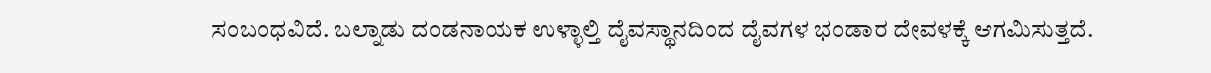ಸಂಬಂಧವಿದೆ. ಬಲ್ನಾಡು ದಂಡನಾಯಕ ಉಳ್ಳಾಲ್ತಿ ದೈವಸ್ಥಾನದಿಂದ ದೈವಗಳ ಭಂಡಾರ ದೇವಳಕ್ಕೆ ಆಗಮಿಸುತ್ತದೆ.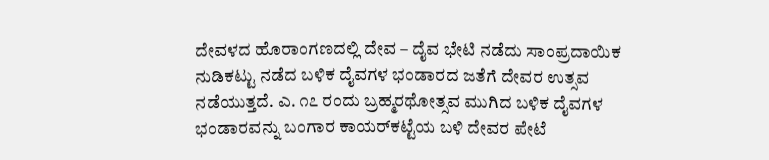ದೇವಳದ ಹೊರಾಂಗಣದಲ್ಲಿ ದೇವ – ದೈವ ಭೇಟಿ ನಡೆದು ಸಾಂಪ್ರದಾಯಿಕ ನುಡಿಕಟ್ಟು ನಡೆದ ಬಳಿಕ ದೈವಗಳ ಭಂಡಾರದ ಜತೆಗೆ ದೇವರ ಉತ್ಸವ ನಡೆಯುತ್ತದೆ. ಎ. ೧೭ ರಂದು ಬ್ರಹ್ಮರಥೋತ್ಸವ ಮುಗಿದ ಬಳಿಕ ದೈವಗಳ ಭಂಡಾರವನ್ನು ಬಂಗಾರ ಕಾಯರ್‌ಕಟ್ಟೆಯ ಬಳಿ ದೇವರ ಪೇಟೆ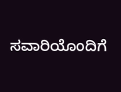ಸವಾರಿಯೊಂದಿಗೆ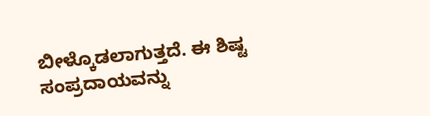ಬೀಳ್ಕೊಡಲಾಗುತ್ತದೆ. ಈ ಶಿಷ್ಟ ಸಂಪ್ರದಾಯವನ್ನು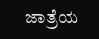ಜಾತ್ರೆಯ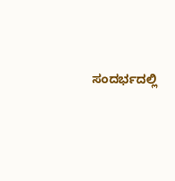ಸಂದರ್ಭದಲ್ಲಿ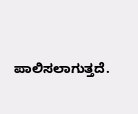ಪಾಲಿಸಲಾಗುತ್ತದೆ.